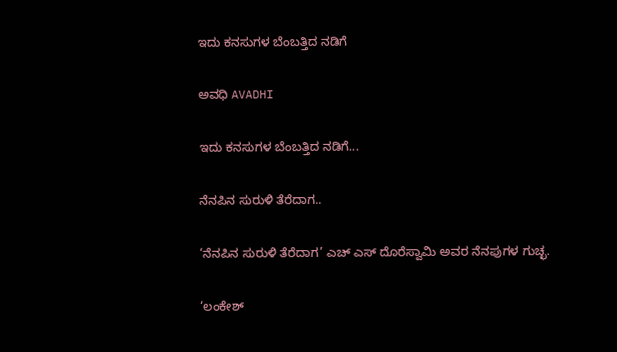ಇದು ಕನಸುಗಳ ಬೆಂಬತ್ತಿದ ನಡಿಗೆ‍

ಅವಧಿ AVADHI

ಇದು ಕನಸುಗಳ ಬೆಂಬತ್ತಿದ ನಡಿಗೆ...

ನೆನಪಿನ ಸುರುಳಿ ತೆರೆದಾಗ..

‘ನೆನಪಿನ ಸುರುಳಿ ತೆರೆದಾಗ’ ಎಚ್ ಎಸ್ ದೊರೆಸ್ವಾಮಿ ಅವರ ನೆನಪುಗಳ ಗುಚ್ಛ.

‘ಲಂಕೇಶ್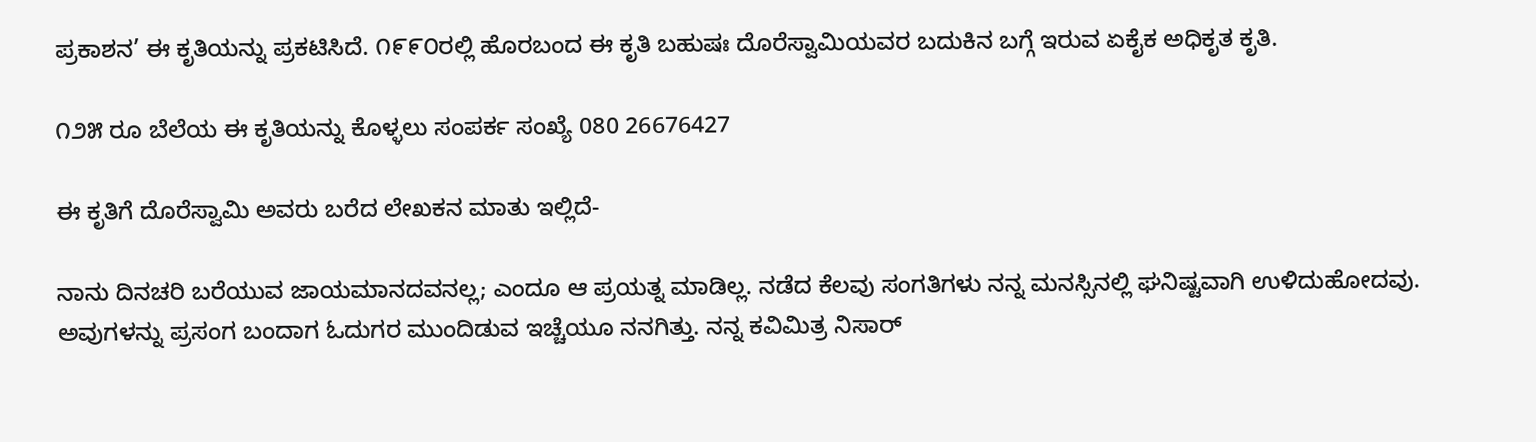ಪ್ರಕಾಶನ’ ಈ ಕೃತಿಯನ್ನು ಪ್ರಕಟಿಸಿದೆ. ೧೯೯೦ರಲ್ಲಿ ಹೊರಬಂದ ಈ ಕೃತಿ ಬಹುಷಃ ದೊರೆಸ್ವಾಮಿಯವರ ಬದುಕಿನ ಬಗ್ಗೆ ಇರುವ ಏಕೈಕ ಅಧಿಕೃತ ಕೃತಿ.

೧೨೫ ರೂ ಬೆಲೆಯ ಈ ಕೃತಿಯನ್ನು ಕೊಳ್ಳಲು ಸಂಪರ್ಕ ಸಂಖ್ಯೆ 080 26676427

ಈ ಕೃತಿಗೆ ದೊರೆಸ್ವಾಮಿ ಅವರು ಬರೆದ ಲೇಖಕನ ಮಾತು ಇಲ್ಲಿದೆ-

ನಾನು ದಿನಚರಿ ಬರೆಯುವ ಜಾಯಮಾನದವನಲ್ಲ; ಎಂದೂ ಆ ಪ್ರಯತ್ನ ಮಾಡಿಲ್ಲ. ನಡೆದ ಕೆಲವು ಸಂಗತಿಗಳು ನನ್ನ ಮನಸ್ಸಿನಲ್ಲಿ ಘನಿಷ್ಟವಾಗಿ ಉಳಿದುಹೋದವು. ಅವುಗಳನ್ನು ಪ್ರಸಂಗ ಬಂದಾಗ ಓದುಗರ ಮುಂದಿಡುವ ಇಚ್ಚೆಯೂ ನನಗಿತ್ತು. ನನ್ನ ಕವಿಮಿತ್ರ ನಿಸಾರ್‌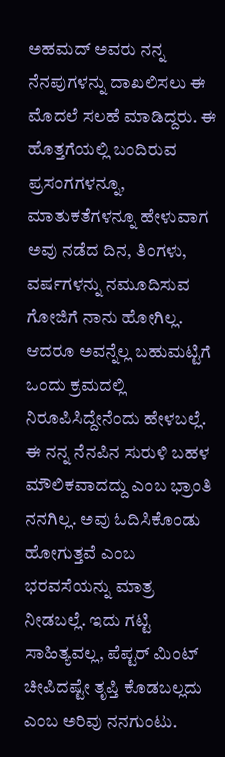ಅಹಮದ್‌ ಅವರು ನನ್ನ ನೆನಪುಗಳನ್ನು ದಾಖಲಿಸಲು ಈ ಮೊದಲೆ ಸಲಹೆ ಮಾಡಿದ್ದರು. ಈ ಹೊತ್ತಗೆಯಲ್ಲಿ ಬಂದಿರುವ ಪ್ರಸಂಗಗಳನ್ನೂ, ಮಾತುಕತೆಗಳನ್ನೂ ಹೇಳುವಾಗ ಅವು ನಡೆದ ದಿನ, ತಿಂಗಳು, ವರ್ಷಗಳನ್ನು ನಮೂದಿಸುವ ಗೋಜಿಗೆ ನಾನು ಹೋಗಿಲ್ಲ. ಆದರೂ ಅವನ್ನೆಲ್ಲ ಬಹುಮಟ್ಟಿಗೆ ಒಂದು ಕ್ರಮದಲ್ಲಿ ನಿರೂಪಿಸಿದ್ದೇನೆಂದು ಹೇಳಬಲ್ಲೆ. ಈ ನನ್ನ ನೆನಪಿನ ಸುರುಳಿ ಬಹಳ ಮೌಲಿಕವಾದದ್ದು ಎಂಬ ಭ್ರಾಂತಿ ನನಗಿಲ್ಲ. ಅವು ಓದಿಸಿಕೊಂಡು ಹೋಗುತ್ತವೆ ಎಂಬ ಭರವಸೆಯನ್ನು ಮಾತ್ರ ನೀಡಬಲ್ಲೆ. ಇದು ಗಟ್ಟಿ ಸಾಹಿತ್ಯವಲ್ಲ, ಪೆಪ್ಟರ್‌ ಮಿಂಟ್‌ ಚೀಪಿದಷ್ಟೇ ತೃಪ್ತಿ ಕೊಡಬಲ್ಲದು ಎಂಬ ಅರಿವು ನನಗುಂಟು.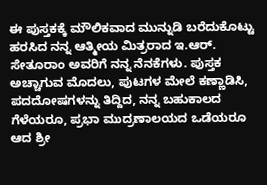ಈ ಪುಸ್ತಕಕ್ಕೆ ಮೌಲಿಕವಾದ ಮುನ್ನುಡಿ ಬರೆದುಕೊಟ್ಟು ಹರಸಿದ ನನ್ನ ಆತ್ಮೀಯ ಮಿತ್ರರಾದ ಇ.ಆರ್. ಸೇತೂರಾಂ ಅವರಿಗೆ ನನ್ನ ನೆನಕೆಗಳು. ಪುಸ್ತಕ ಅಚ್ಚಾಗುವ ಮೊದಲು, ಪುಟಗಳ ಮೇಲೆ ಕಣ್ಣಾಡಿಸಿ, ಪದದೋಷಗಳನ್ನು ತಿದ್ದಿದ, ನನ್ನ ಬಹುಕಾಲದ ಗೆಳೆಯರೂ, ಪ್ರಭಾ ಮುದ್ರಣಾಲಯದ ಒಡೆಯರೂ ಆದ ಶ್ರೀ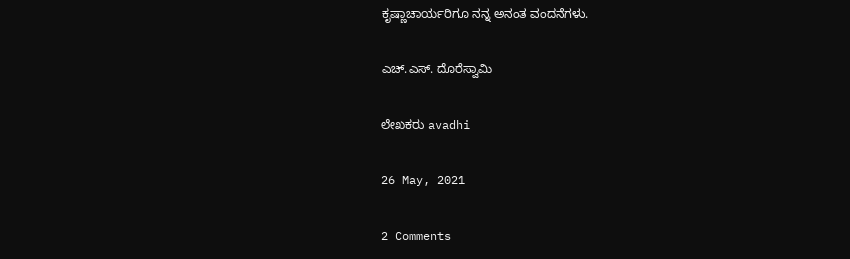ಕೃಷ್ಣಾಚಾರ್ಯರಿಗೂ ನನ್ನ ಅನಂತ ವಂದನೆಗಳು.

ಎಚ್‌.ಎಸ್. ದೊರೆಸ್ವಾಮಿ

ಲೇಖಕರು avadhi

26 May, 2021

2 Comments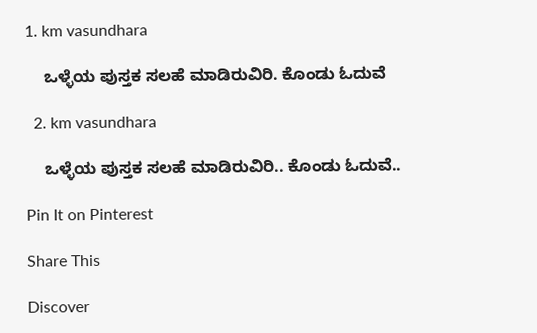1. km vasundhara

    ಒಳ್ಳೆಯ ಪುಸ್ತಕ ಸಲಹೆ ಮಾಡಿರುವಿರಿ. ಕೊಂಡು ಓದುವೆ

  2. km vasundhara

    ಒಳ್ಳೆಯ ಪುಸ್ತಕ ಸಲಹೆ ಮಾಡಿರುವಿರಿ.. ಕೊಂಡು ಓದುವೆ..

Pin It on Pinterest

Share This

Discover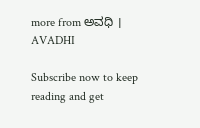more from ಅವಧಿ । AVADHI

Subscribe now to keep reading and get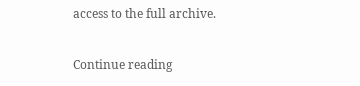access to the full archive.

Continue reading